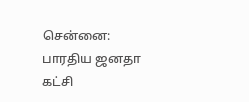சென்னை: பாரதிய ஜனதா கட்சி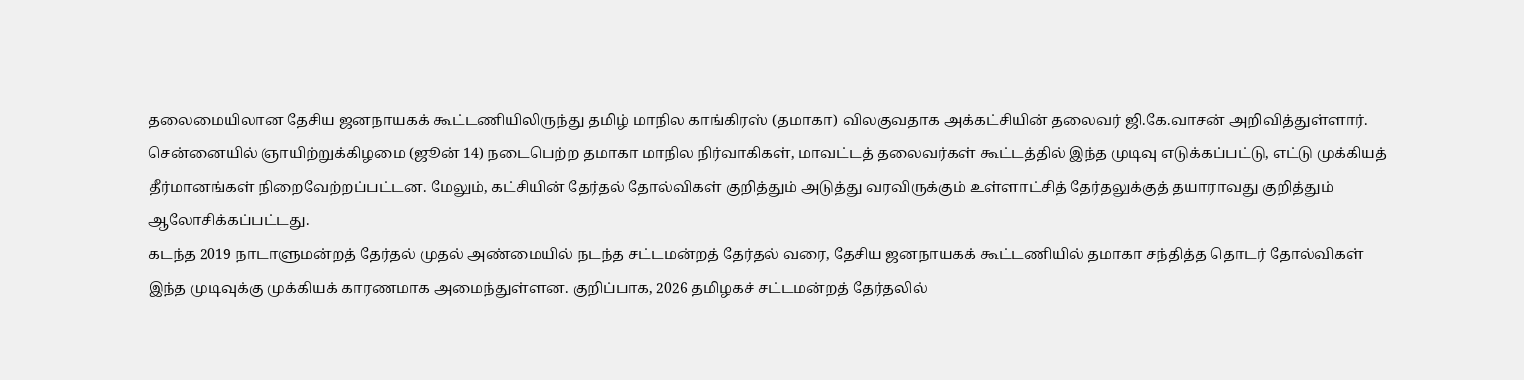தலைமையிலான தேசிய ஜனநாயகக் கூட்டணியிலிருந்து தமிழ் மாநில காங்கிரஸ் (தமாகா) விலகுவதாக அக்கட்சியின் தலைவர் ஜி.கே.வாசன் அறிவித்துள்ளார்.
சென்னையில் ஞாயிற்றுக்கிழமை (ஜூன் 14) நடைபெற்ற தமாகா மாநில நிர்வாகிகள், மாவட்டத் தலைவர்கள் கூட்டத்தில் இந்த முடிவு எடுக்கப்பட்டு, எட்டு முக்கியத் தீர்மானங்கள் நிறைவேற்றப்பட்டன. மேலும், கட்சியின் தேர்தல் தோல்விகள் குறித்தும் அடுத்து வரவிருக்கும் உள்ளாட்சித் தேர்தலுக்குத் தயாராவது குறித்தும் ஆலோசிக்கப்பட்டது.
கடந்த 2019 நாடாளுமன்றத் தேர்தல் முதல் அண்மையில் நடந்த சட்டமன்றத் தேர்தல் வரை, தேசிய ஜனநாயகக் கூட்டணியில் தமாகா சந்தித்த தொடர் தோல்விகள் இந்த முடிவுக்கு முக்கியக் காரணமாக அமைந்துள்ளன. குறிப்பாக, 2026 தமிழகச் சட்டமன்றத் தேர்தலில்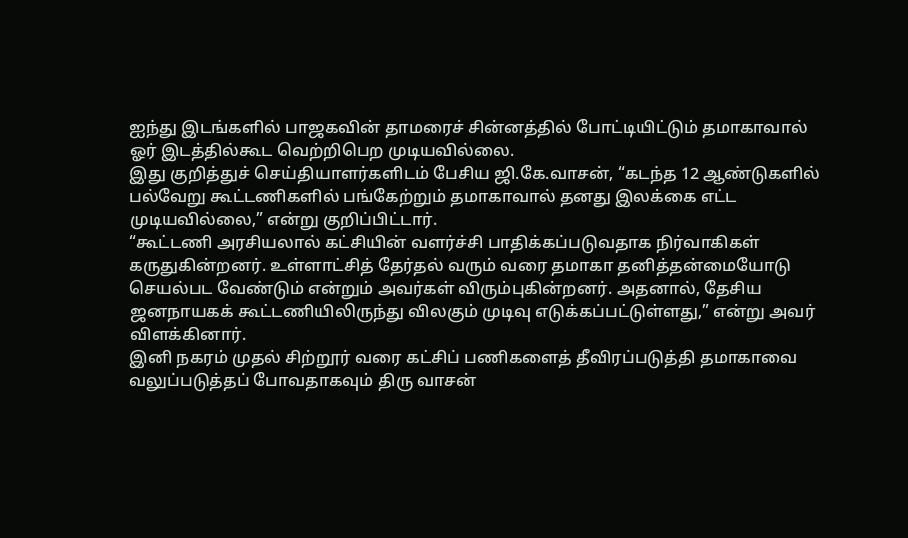ஐந்து இடங்களில் பாஜகவின் தாமரைச் சின்னத்தில் போட்டியிட்டும் தமாகாவால் ஓர் இடத்தில்கூட வெற்றிபெற முடியவில்லை.
இது குறித்துச் செய்தியாளர்களிடம் பேசிய ஜி.கே.வாசன், “கடந்த 12 ஆண்டுகளில் பல்வேறு கூட்டணிகளில் பங்கேற்றும் தமாகாவால் தனது இலக்கை எட்ட முடியவில்லை,” என்று குறிப்பிட்டார்.
“கூட்டணி அரசியலால் கட்சியின் வளர்ச்சி பாதிக்கப்படுவதாக நிர்வாகிகள் கருதுகின்றனர். உள்ளாட்சித் தேர்தல் வரும் வரை தமாகா தனித்தன்மையோடு செயல்பட வேண்டும் என்றும் அவர்கள் விரும்புகின்றனர். அதனால், தேசிய ஜனநாயகக் கூட்டணியிலிருந்து விலகும் முடிவு எடுக்கப்பட்டுள்ளது,” என்று அவர் விளக்கினார்.
இனி நகரம் முதல் சிற்றூர் வரை கட்சிப் பணிகளைத் தீவிரப்படுத்தி தமாகாவை வலுப்படுத்தப் போவதாகவும் திரு வாசன்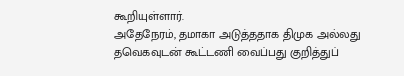கூறியுள்ளார்.
அதேநேரம், தமாகா அடுத்ததாக திமுக அல்லது தவெகவுடன் கூட்டணி வைப்பது குறித்துப்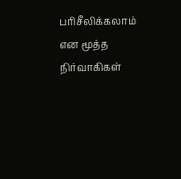பரிசீலிக்கலாம் என மூத்த நிர்வாகிகள்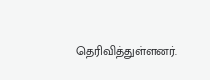தெரிவித்துள்ளனர்.